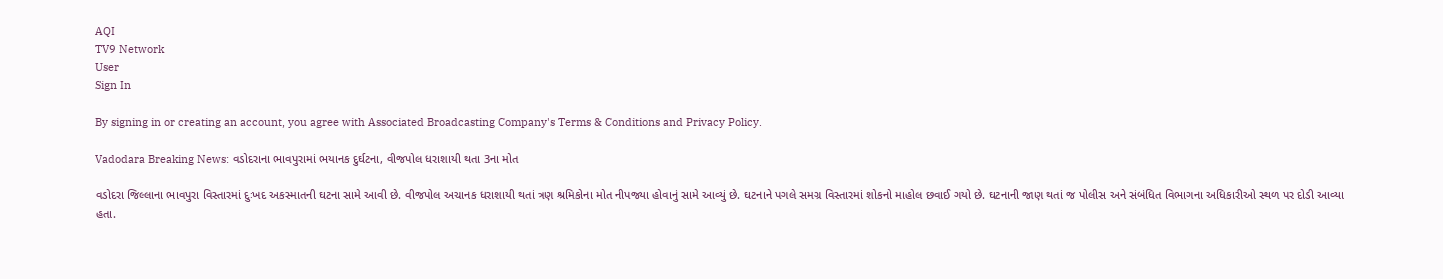AQI
TV9 Network
User
Sign In

By signing in or creating an account, you agree with Associated Broadcasting Company's Terms & Conditions and Privacy Policy.

Vadodara Breaking News: વડોદરાના ભાવપુરામાં ભયાનક દુર્ઘટના, વીજપોલ ધરાશાયી થતા 3ના મોત

વડોદરા જિલ્લાના ભાવપુરા વિસ્તારમાં દુઃખદ અકસ્માતની ઘટના સામે આવી છે. વીજપોલ અચાનક ધરાશાયી થતાં ત્રણ શ્રમિકોના મોત નીપજ્યા હોવાનું સામે આવ્યું છે. ઘટનાને પગલે સમગ્ર વિસ્તારમાં શોકનો માહોલ છવાઈ ગયો છે. ઘટનાની જાણ થતાં જ પોલીસ અને સંબંધિત વિભાગના અધિકારીઓ સ્થળ પર દોડી આવ્યા હતા.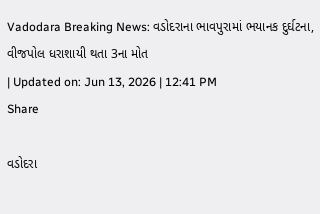Vadodara Breaking News: વડોદરાના ભાવપુરામાં ભયાનક દુર્ઘટના, વીજપોલ ધરાશાયી થતા 3ના મોત
| Updated on: Jun 13, 2026 | 12:41 PM
Share

વડોદરા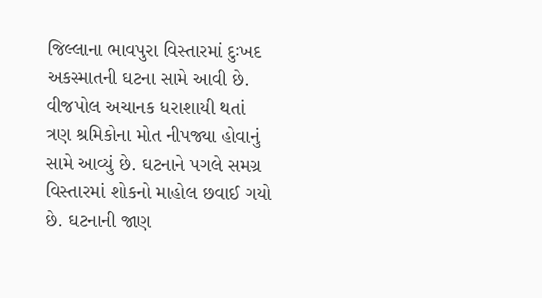જિલ્લાના ભાવપુરા વિસ્તારમાં દુઃખદ અકસ્માતની ઘટના સામે આવી છે. વીજપોલ અચાનક ધરાશાયી થતાં ત્રણ શ્રમિકોના મોત નીપજ્યા હોવાનું સામે આવ્યું છે. ઘટનાને પગલે સમગ્ર વિસ્તારમાં શોકનો માહોલ છવાઈ ગયો છે. ઘટનાની જાણ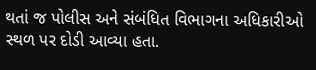થતાં જ પોલીસ અને સંબંધિત વિભાગના અધિકારીઓ સ્થળ પર દોડી આવ્યા હતા.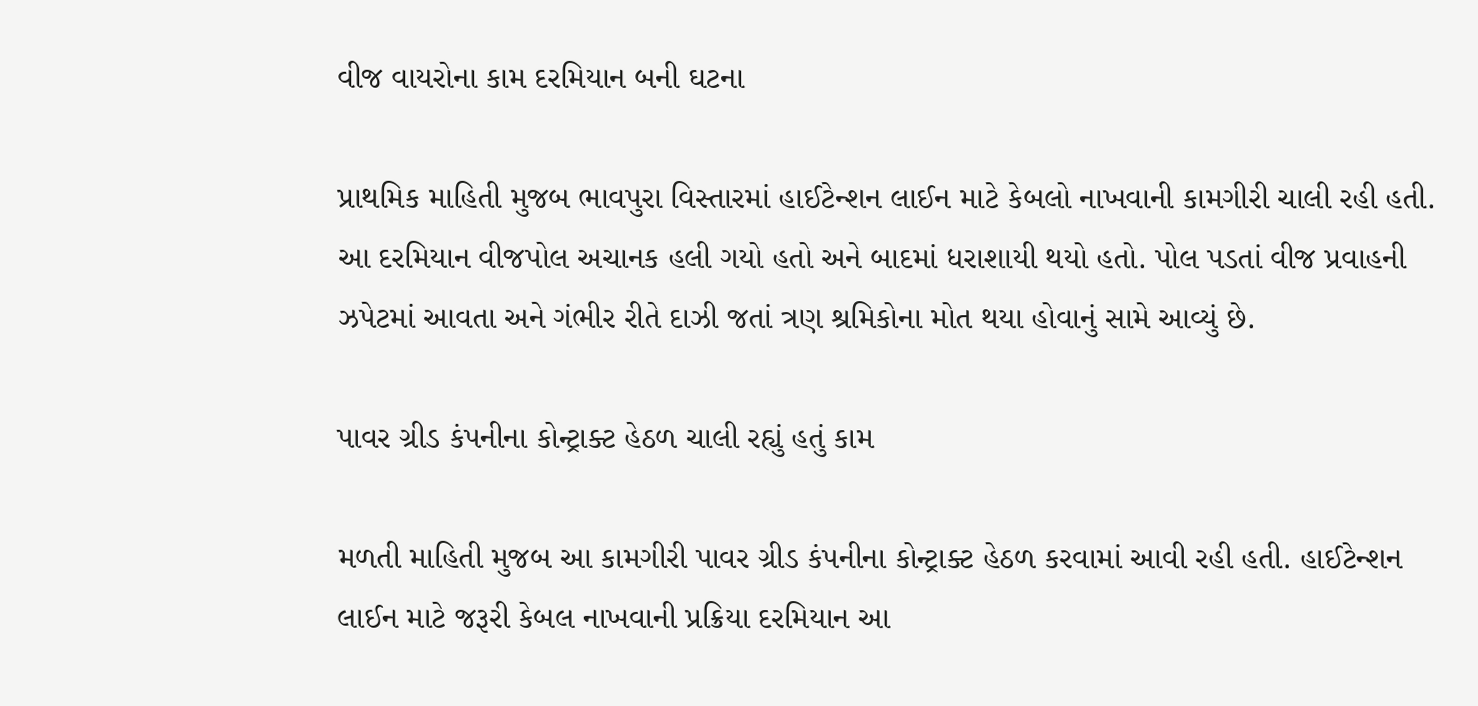વીજ વાયરોના કામ દરમિયાન બની ઘટના

પ્રાથમિક માહિતી મુજબ ભાવપુરા વિસ્તારમાં હાઈટેન્શન લાઈન માટે કેબલો નાખવાની કામગીરી ચાલી રહી હતી. આ દરમિયાન વીજપોલ અચાનક હલી ગયો હતો અને બાદમાં ધરાશાયી થયો હતો. પોલ પડતાં વીજ પ્રવાહની ઝપેટમાં આવતા અને ગંભીર રીતે દાઝી જતાં ત્રણ શ્રમિકોના મોત થયા હોવાનું સામે આવ્યું છે.

પાવર ગ્રીડ કંપનીના કોન્ટ્રાક્ટ હેઠળ ચાલી રહ્યું હતું કામ

મળતી માહિતી મુજબ આ કામગીરી પાવર ગ્રીડ કંપનીના કોન્ટ્રાક્ટ હેઠળ કરવામાં આવી રહી હતી. હાઈટેન્શન લાઈન માટે જરૂરી કેબલ નાખવાની પ્રક્રિયા દરમિયાન આ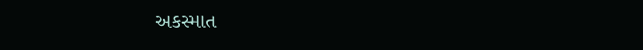અકસ્માત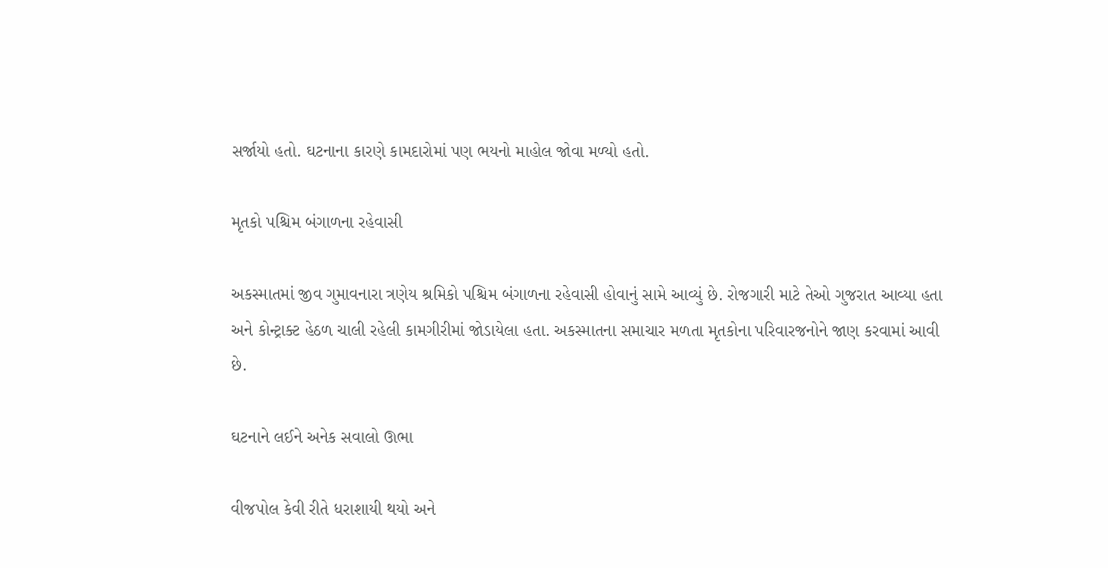સર્જાયો હતો. ઘટનાના કારણે કામદારોમાં પણ ભયનો માહોલ જોવા મળ્યો હતો.

મૃતકો પશ્ચિમ બંગાળના રહેવાસી

અકસ્માતમાં જીવ ગુમાવનારા ત્રણેય શ્રમિકો પશ્ચિમ બંગાળના રહેવાસી હોવાનું સામે આવ્યું છે. રોજગારી માટે તેઓ ગુજરાત આવ્યા હતા અને કોન્ટ્રાક્ટ હેઠળ ચાલી રહેલી કામગીરીમાં જોડાયેલા હતા. અકસ્માતના સમાચાર મળતા મૃતકોના પરિવારજનોને જાણ કરવામાં આવી છે.

ઘટનાને લઈને અનેક સવાલો ઊભા

વીજપોલ કેવી રીતે ધરાશાયી થયો અને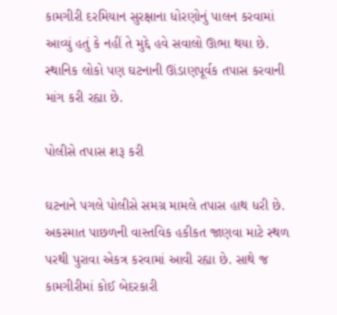કામગીરી દરમિયાન સુરક્ષાના ધોરણોનું પાલન કરવામાં આવ્યું હતું કે નહીં તે મુદ્દે હવે સવાલો ઊભા થયા છે. સ્થાનિક લોકો પણ ઘટનાની ઊંડાણપૂર્વક તપાસ કરવાની માંગ કરી રહ્યા છે.

પોલીસે તપાસ શરૂ કરી

ઘટનાને પગલે પોલીસે સમગ્ર મામલે તપાસ હાથ ધરી છે. અકસ્માત પાછળની વાસ્તવિક હકીકત જાણવા માટે સ્થળ પરથી પુરાવા એકત્ર કરવામાં આવી રહ્યા છે. સાથે જ કામગીરીમાં કોઈ બેદરકારી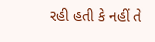રહી હતી કે નહીં તે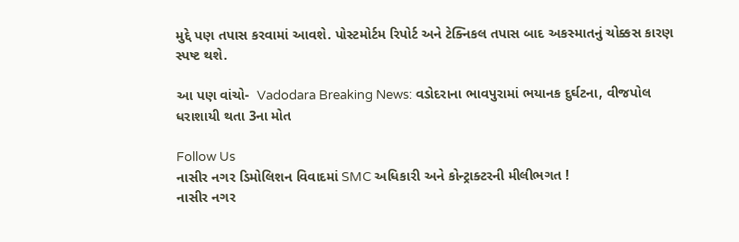મુદ્દે પણ તપાસ કરવામાં આવશે. પોસ્ટમોર્ટમ રિપોર્ટ અને ટેક્નિકલ તપાસ બાદ અકસ્માતનું ચોક્કસ કારણ સ્પષ્ટ થશે.

આ પણ વાંચો-  Vadodara Breaking News: વડોદરાના ભાવપુરામાં ભયાનક દુર્ઘટના, વીજપોલ ધરાશાયી થતા 3ના મોત

Follow Us
નાસીર નગર ડિમોલિશન વિવાદમાં SMC અધિકારી અને કોન્ટ્રાક્ટરની મીલીભગત !
નાસીર નગર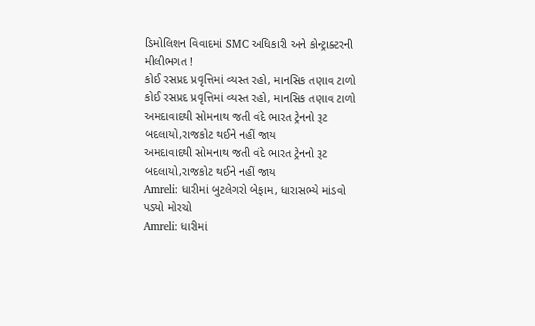ડિમોલિશન વિવાદમાં SMC અધિકારી અને કોન્ટ્રાક્ટરની મીલીભગત !
કોઈ રસપ્રદ પ્રવૃત્તિમાં વ્યસ્ત રહો, માનસિક તણાવ ટાળો
કોઈ રસપ્રદ પ્રવૃત્તિમાં વ્યસ્ત રહો, માનસિક તણાવ ટાળો
અમદાવાદથી સોમનાથ જતી વંદે ભારત ટ્રેનનો રૂટ બદલાયો,રાજકોટ થઈને નહીં જાય
અમદાવાદથી સોમનાથ જતી વંદે ભારત ટ્રેનનો રૂટ બદલાયો,રાજકોટ થઈને નહીં જાય
Amreli: ધારીમાં બુટલેગરો બેફામ, ધારાસભ્યે માંડવો પડ્યો મોરચો
Amreli: ધારીમાં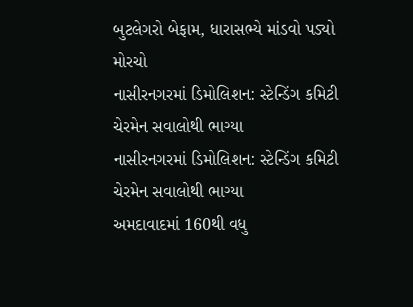બુટલેગરો બેફામ, ધારાસભ્યે માંડવો પડ્યો મોરચો
નાસીરનગરમાં ડિમોલિશન: સ્ટેન્ડિંગ કમિટી ચેરમેન સવાલોથી ભાગ્યા
નાસીરનગરમાં ડિમોલિશન: સ્ટેન્ડિંગ કમિટી ચેરમેન સવાલોથી ભાગ્યા
અમદાવાદમાં 160થી વધુ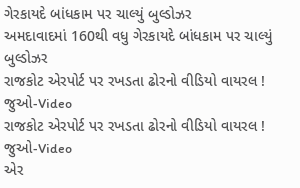ગેરકાયદે બાંધકામ પર ચાલ્યું બુલ્ડોઝર
અમદાવાદમાં 160થી વધુ ગેરકાયદે બાંધકામ પર ચાલ્યું બુલ્ડોઝર
રાજકોટ એરપોર્ટ પર રખડતા ઢોરનો વીડિયો વાયરલ ! જુઓ-Video
રાજકોટ એરપોર્ટ પર રખડતા ઢોરનો વીડિયો વાયરલ ! જુઓ-Video
એર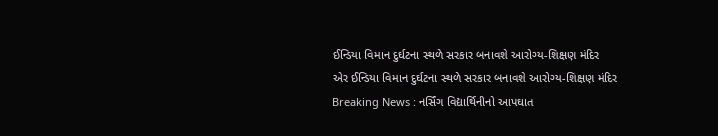ઈન્ડિયા વિમાન દુર્ઘટના સ્થળે સરકાર બનાવશે આરોગ્ય-શિક્ષણ મંદિર
એર ઈન્ડિયા વિમાન દુર્ઘટના સ્થળે સરકાર બનાવશે આરોગ્ય-શિક્ષણ મંદિર
Breaking News : નર્સિંગ વિદ્યાર્થિનીનો આપઘાત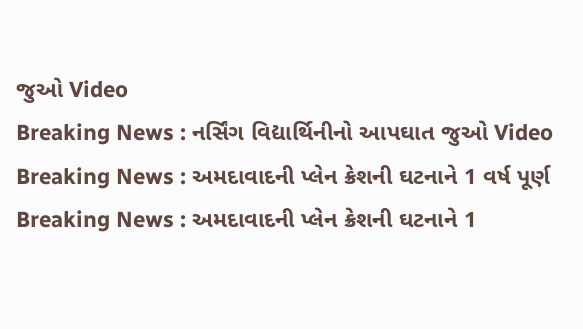જુઓ Video
Breaking News : નર્સિંગ વિદ્યાર્થિનીનો આપઘાત જુઓ Video
Breaking News : અમદાવાદની પ્લેન ક્રેશની ઘટનાને 1 વર્ષ પૂર્ણ
Breaking News : અમદાવાદની પ્લેન ક્રેશની ઘટનાને 1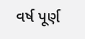વર્ષ પૂર્ણ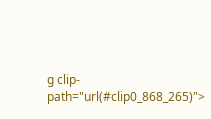g clip-path="url(#clip0_868_265)">